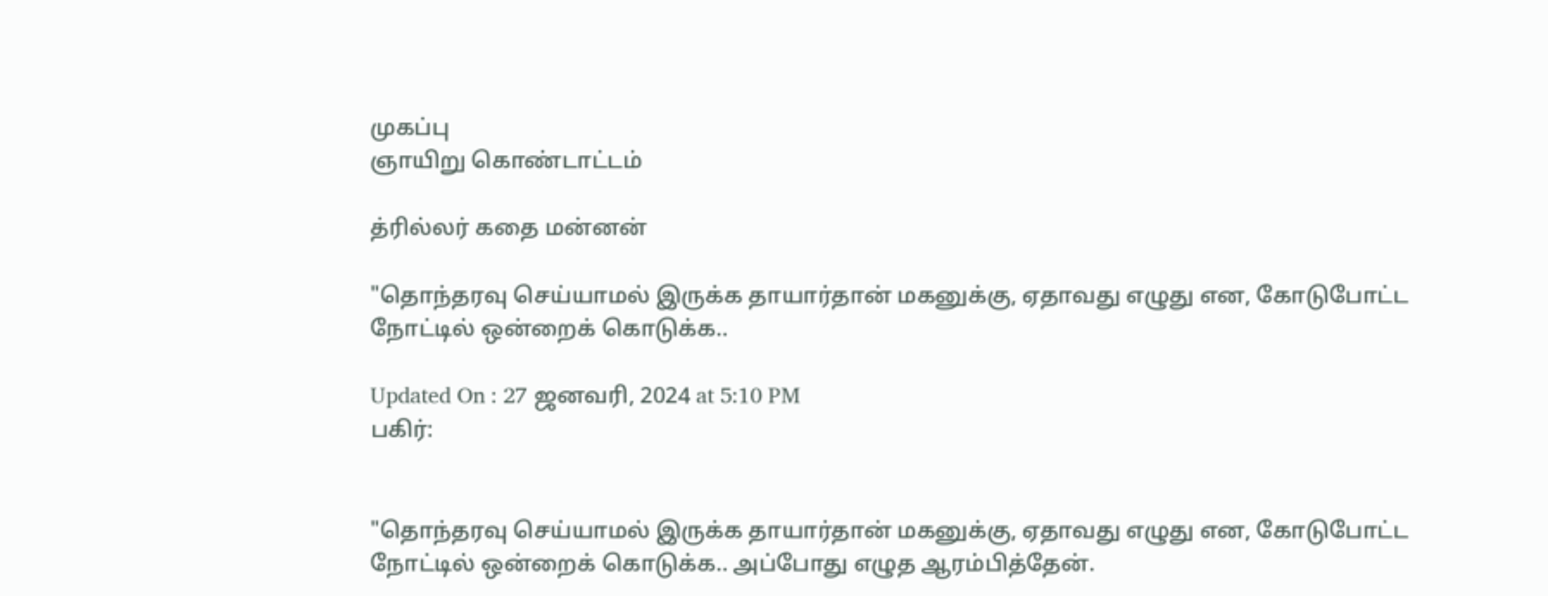முகப்பு
ஞாயிறு கொண்டாட்டம்

த்ரில்லர் கதை மன்னன்

"தொந்தரவு செய்யாமல் இருக்க தாயார்தான் மகனுக்கு, ஏதாவது எழுது என, கோடுபோட்ட நோட்டில் ஒன்றைக் கொடுக்க..

Updated On : 27 ஜனவரி, 2024 at 5:10 PM
பகிர்:


"தொந்தரவு செய்யாமல் இருக்க தாயார்தான் மகனுக்கு, ஏதாவது எழுது என, கோடுபோட்ட நோட்டில் ஒன்றைக் கொடுக்க.. அப்போது எழுத ஆரம்பித்தேன்.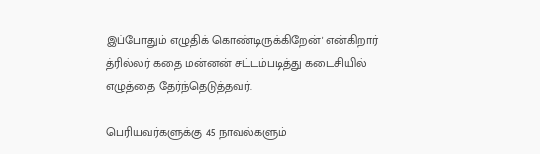இப்போதும் எழுதிக் கொண்டிருக்கிறேன்' என்கிறார் த்ரில்லர் கதை மன்னன் சட்டம்படித்து கடைசியில் எழுத்தை தேர்ந்தெடுத்தவர்.

பெரியவர்களுக்கு 45 நாவல்களும்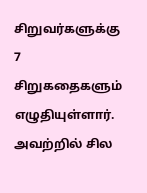சிறுவர்களுக்கு 7 சிறுகதைகளும் எழுதியுள்ளார். அவற்றில் சில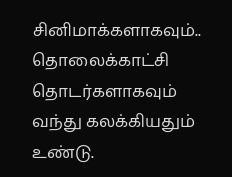சினிமாக்களாகவும்.. தொலைக்காட்சி தொடர்களாகவும் வந்து கலக்கியதும் உண்டு.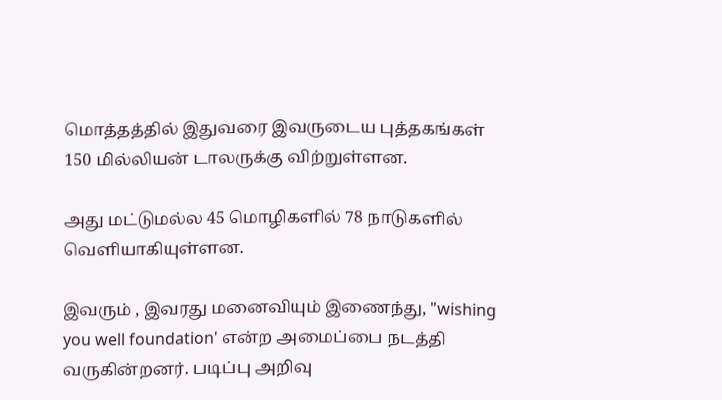மொத்தத்தில் இதுவரை இவருடைய புத்தகங்கள் 150 மில்லியன் டாலருக்கு விற்றுள்ளன.

அது மட்டுமல்ல 45 மொழிகளில் 78 நாடுகளில் வெளியாகியுள்ளன.

இவரும் , இவரது மனைவியும் இணைந்து, "wishing you well foundation' என்ற அமைப்பை நடத்தி வருகின்றனர். படிப்பு அறிவு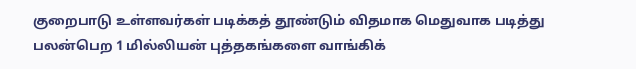குறைபாடு உள்ளவர்கள் படிக்கத் தூண்டும் விதமாக மெதுவாக படித்து பலன்பெற 1 மில்லியன் புத்தகங்களை வாங்கிக்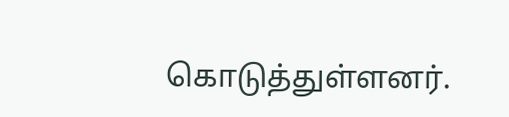கொடுத்துள்ளனர்.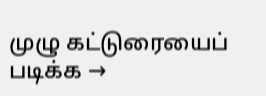முழு கட்டுரையைப் படிக்க →